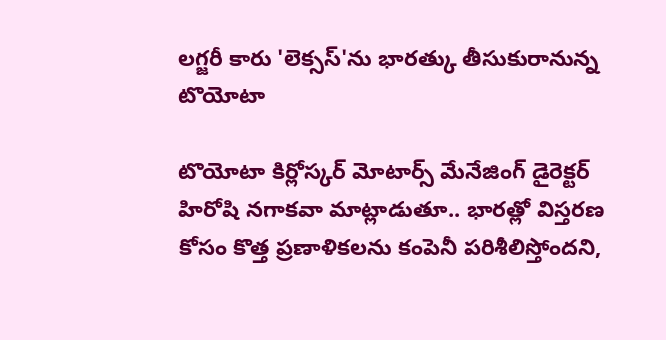లగ్జరీ కారు 'లెక్సస్'ను భారత్కు తీసుకురానున్న టొయోటా

టొయోటా కిర్లోస్కర్ మోటార్స్ మేనేజింగ్ డైరెక్టర్ హిరోషి నగాకవా మాట్లాడుతూ.. భారత్లో విస్తరణ కోసం కొత్త ప్రణాళికలను కంపెనీ పరిశీలిస్తోందని,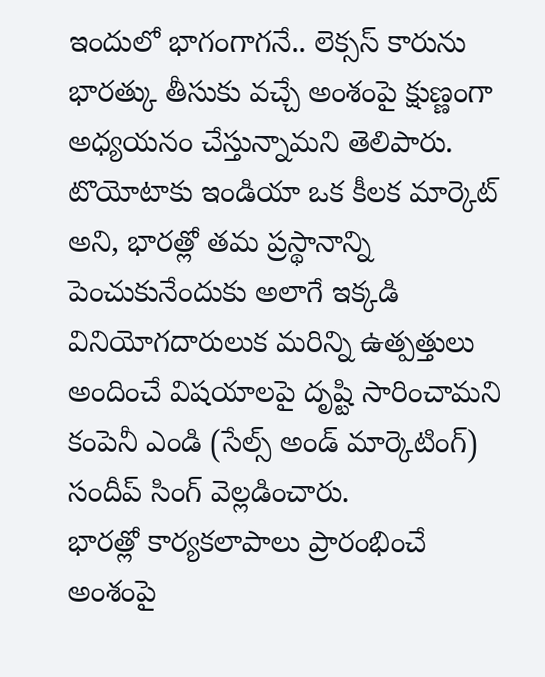ఇందులో భాగంగాగనే.. లెక్సస్ కారును భారత్కు తీసుకు వచ్చే అంశంపై క్షుణ్ణంగా అధ్యయనం చేస్తున్నామని తెలిపారు. టొయోటాకు ఇండియా ఒక కీలక మార్కెట్ అని, భారత్లో తమ ప్రస్థానాన్ని పెంచుకునేందుకు అలాగే ఇక్కడి వినియోగదారులుక మరిన్ని ఉత్పత్తులు అందించే విషయాలపై దృష్టి సారించామని కంపెనీ ఎండి (సేల్స్ అండ్ మార్కెటింగ్) సందీప్ సింగ్ వెల్లడించారు.
భారత్లో కార్యకలాపాలు ప్రారంభించే అంశంపై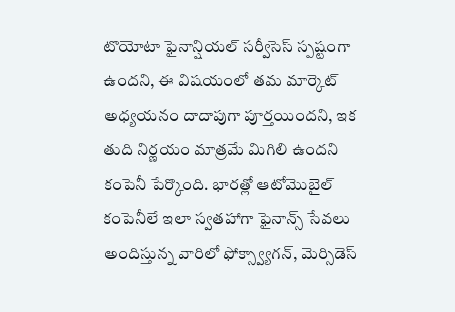టొయోటా ఫైనాన్షియల్ సర్వీసెస్ స్పష్టంగా ఉందని, ఈ విషయంలో తమ మార్కెట్ అధ్యయనం దాదాపుగా పూర్తయిందని, ఇక తుది నిర్ణయం మాత్రమే మిగిలి ఉందని కంపెనీ పేర్కొంది. భారత్లో ఆటోమొబైల్ కంపెనీలే ఇలా స్వతహాగా ఫైనాన్స్ సేవలు అందిస్తున్న వారిలో ఫోక్స్వ్యాగన్, మెర్సిడెస్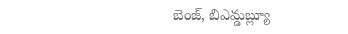బెంజ్, బిఎమ్డబ్ల్యూ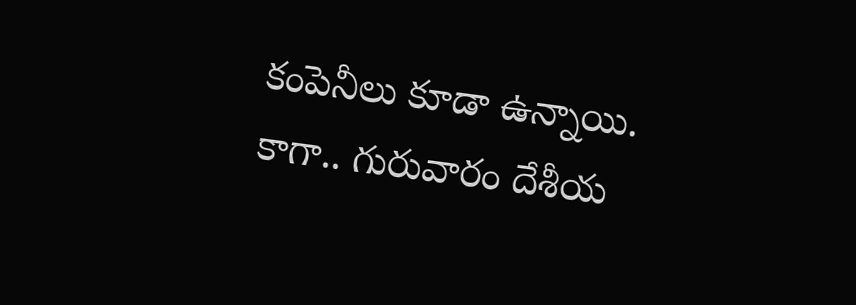కంపెనీలు కూడా ఉన్నాయి. కాగా.. గురువారం దేశీయ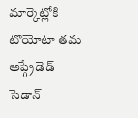మార్కెట్లోకి టొయోటా తమ అప్గ్రేడెడ్ సెడాన్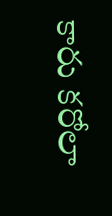కారు కరోలా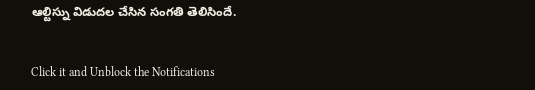ఆల్టిస్ను విడుదల చేసిన సంగతి తెలిసిందే.


Click it and Unblock the Notifications